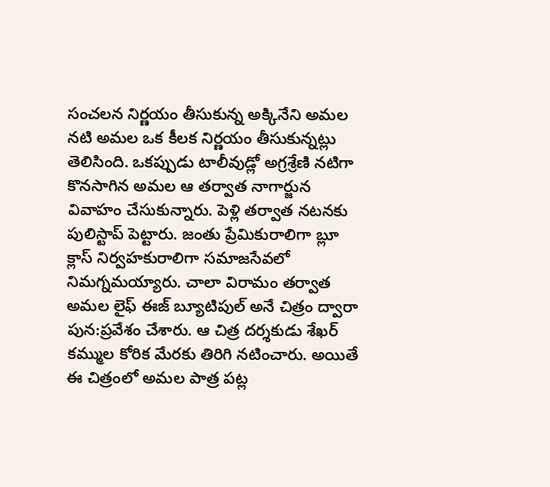సంచలన నిర్ణయం తీసుకున్న అక్కినేని అమల
నటి అమల ఒక కీలక నిర్ణయం తీసుకున్నట్లు తెలిసింది. ఒకప్పుడు టాలీవుడ్లో అగ్రశ్రేణి నటిగా కొనసాగిన అమల ఆ తర్వాత నాగార్జున వివాహం చేసుకున్నారు. పెళ్లి తర్వాత నటనకు పులిస్టాప్ పెట్టారు. జంతు ప్రేమికురాలిగా బ్లూ క్లాస్ నిర్వహకురాలిగా సమాజసేవలో నిమగ్నమయ్యారు. చాలా విరామం తర్వాత అమల లైఫ్ ఈజ్ బ్యూటిపుల్ అనే చిత్రం ద్వారా పున:ప్రవేశం చేశారు. ఆ చిత్ర దర్శకుడు శేఖర్ కమ్ముల కోరిక మేరకు తిరిగి నటించారు. అయితే ఈ చిత్రంలో అమల పాత్ర పట్ల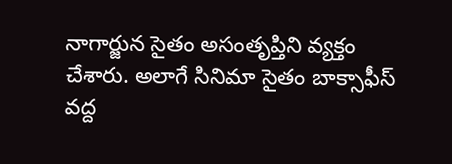నాగార్జున సైతం అసంతృప్తిని వ్యక్తం చేశారు. అలాగే సినిమా సైతం బాక్సాఫీస్ వద్ద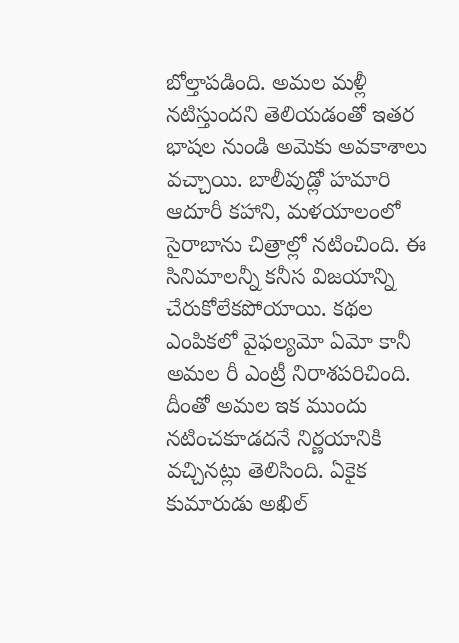బోల్తాపడింది. అమల మళ్లీ నటిస్తుందని తెలియడంతో ఇతర భాషల నుండి అమెకు అవకాశాలు వచ్చాయి. బాలీవుడ్లో హమారి ఆదూరీ కహాని, మళయాలంలో సైరాబాను చిత్రాల్లో నటించింది. ఈ సినిమాలన్నీ కనీస విజయాన్ని చేరుకోలేకపోయాయి. కథల ఎంపికలో వైఫల్యమో ఏమో కానీ అమల రీ ఎంట్రీ నిరాశపరిచింది. దీంతో అమల ఇక ముందు నటించకూడదనే నిర్ణయానికి వచ్చినట్లు తెలిసింది. ఏకైక కుమారుడు అఖిల్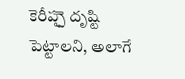కెరీప్పౖె దృష్టి పెట్టాలని, అలాగే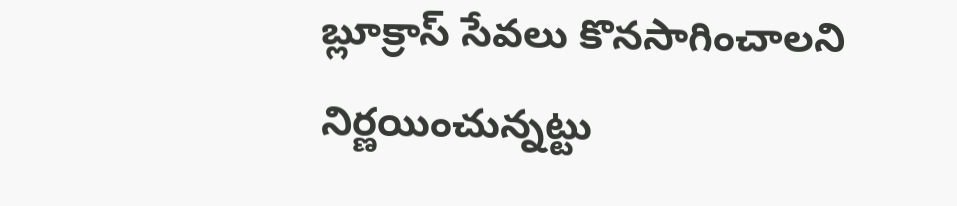బ్లూక్రాస్ సేవలు కొనసాగించాలని నిర్ణయించున్నట్టు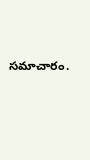సమాచారం.